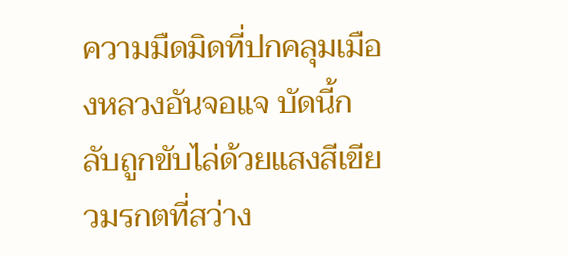ความมืดมิดที่ปกคลุมเมืองหลวงอันจอแจ บัดนี้กลับถูกขับไล่ด้วยแสงสีเขียวมรกตที่สว่าง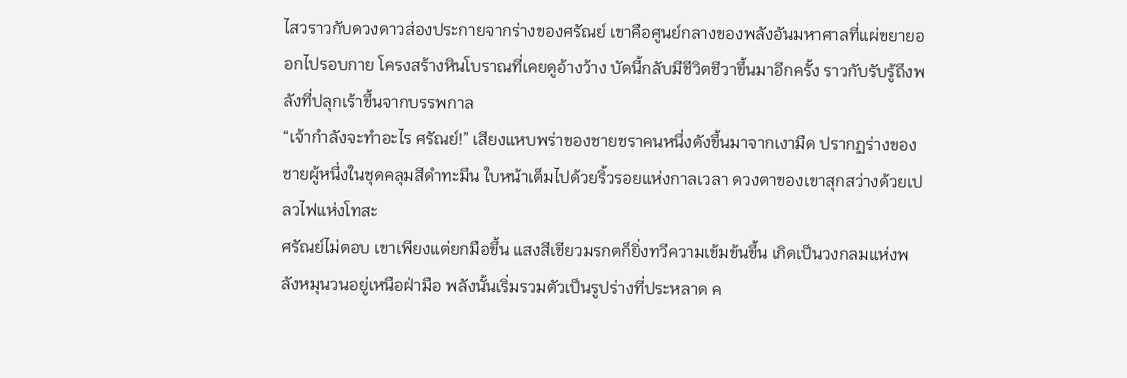ไสวราวกับดวงดาวส่องประกายจากร่างของศรัณย์ เขาคือศูนย์กลางของพลังอันมหาศาลที่แผ่ขยายออกไปรอบกาย โครงสร้างหินโบราณที่เคยดูอ้างว้าง บัดนี้กลับมีชีวิตชีวาขึ้นมาอีกครั้ง ราวกับรับรู้ถึงพลังที่ปลุกเร้าขึ้นจากบรรพกาล
“เจ้ากำลังจะทำอะไร ศรัณย์!” เสียงแหบพร่าของชายชราคนหนึ่งดังขึ้นมาจากเงามืด ปรากฏร่างของชายผู้หนึ่งในชุดคลุมสีดำทะมึน ใบหน้าเต็มไปด้วยริ้วรอยแห่งกาลเวลา ดวงตาของเขาสุกสว่างด้วยเปลวไฟแห่งโทสะ
ศรัณย์ไม่ตอบ เขาเพียงแต่ยกมือขึ้น แสงสีเขียวมรกตก็ยิ่งทวีความเข้มข้นขึ้น เกิดเป็นวงกลมแห่งพลังหมุนวนอยู่เหนือฝ่ามือ พลังนั้นเริ่มรวมตัวเป็นรูปร่างที่ประหลาด ค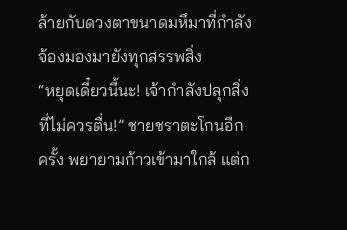ล้ายกับดวงตาขนาดมหึมาที่กำลังจ้องมองมายังทุกสรรพสิ่ง
“หยุดเดี๋ยวนี้นะ! เจ้ากำลังปลุกสิ่งที่ไม่ควรตื่น!” ชายชราตะโกนอีกครั้ง พยายามก้าวเข้ามาใกล้ แต่ก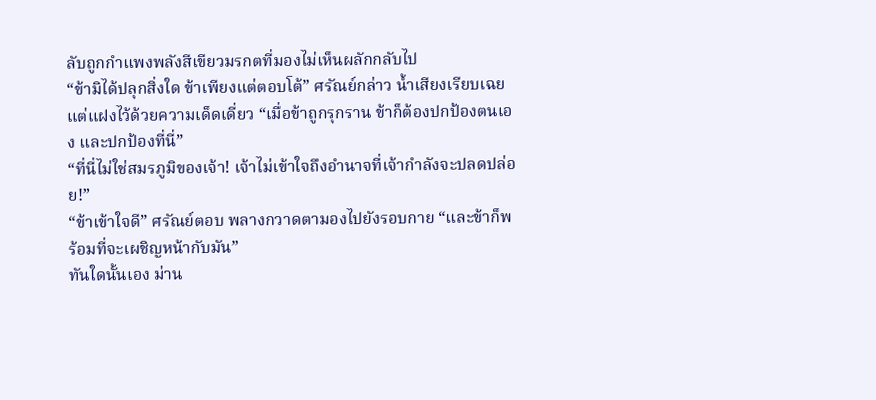ลับถูกกำแพงพลังสีเขียวมรกตที่มองไม่เห็นผลักกลับไป
“ข้ามิได้ปลุกสิ่งใด ข้าเพียงแต่ตอบโต้” ศรัณย์กล่าว น้ำเสียงเรียบเฉย แต่แฝงไว้ด้วยความเด็ดเดี่ยว “เมื่อข้าถูกรุกราน ข้าก็ต้องปกป้องตนเอง และปกป้องที่นี่”
“ที่นี่ไม่ใช่สมรภูมิของเจ้า! เจ้าไม่เข้าใจถึงอำนาจที่เจ้ากำลังจะปลดปล่อย!”
“ข้าเข้าใจดี” ศรัณย์ตอบ พลางกวาดตามองไปยังรอบกาย “และข้าก็พร้อมที่จะเผชิญหน้ากับมัน”
ทันใดนั้นเอง ม่าน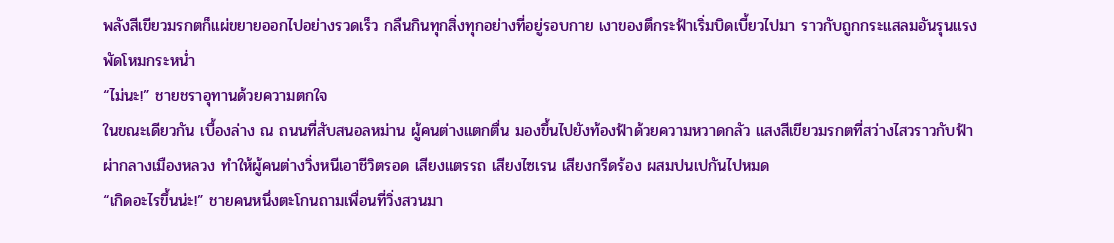พลังสีเขียวมรกตก็แผ่ขยายออกไปอย่างรวดเร็ว กลืนกินทุกสิ่งทุกอย่างที่อยู่รอบกาย เงาของตึกระฟ้าเริ่มบิดเบี้ยวไปมา ราวกับถูกกระแสลมอันรุนแรงพัดโหมกระหน่ำ
“ไม่นะ!” ชายชราอุทานด้วยความตกใจ
ในขณะเดียวกัน เบื้องล่าง ณ ถนนที่สับสนอลหม่าน ผู้คนต่างแตกตื่น มองขึ้นไปยังท้องฟ้าด้วยความหวาดกลัว แสงสีเขียวมรกตที่สว่างไสวราวกับฟ้าผ่ากลางเมืองหลวง ทำให้ผู้คนต่างวิ่งหนีเอาชีวิตรอด เสียงแตรรถ เสียงไซเรน เสียงกรีดร้อง ผสมปนเปกันไปหมด
“เกิดอะไรขึ้นน่ะ!” ชายคนหนึ่งตะโกนถามเพื่อนที่วิ่งสวนมา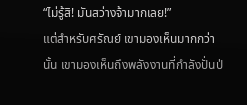“ไม่รู้สิ! มันสว่างจ้ามากเลย!”
แต่สำหรับศรัณย์ เขามองเห็นมากกว่านั้น เขามองเห็นถึงพลังงานที่กำลังปั่นป่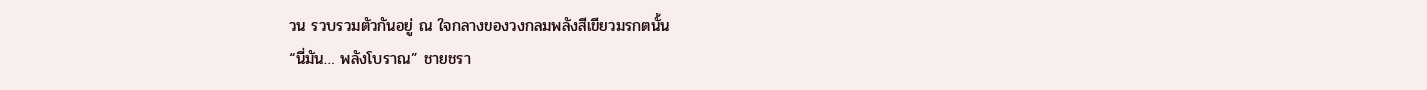วน รวบรวมตัวกันอยู่ ณ ใจกลางของวงกลมพลังสีเขียวมรกตนั้น
“นี่มัน… พลังโบราณ” ชายชรา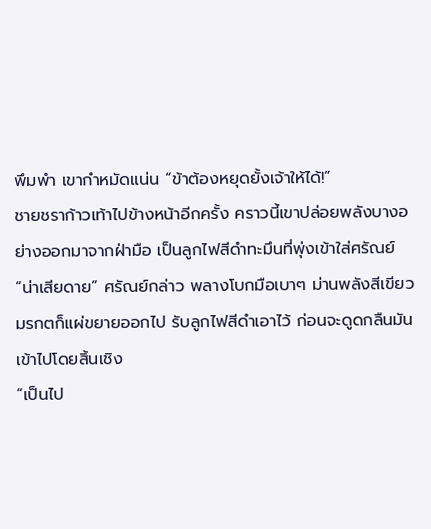พึมพำ เขากำหมัดแน่น “ข้าต้องหยุดยั้งเจ้าให้ได้!”
ชายชราก้าวเท้าไปข้างหน้าอีกครั้ง คราวนี้เขาปล่อยพลังบางอย่างออกมาจากฝ่ามือ เป็นลูกไฟสีดำทะมึนที่พุ่งเข้าใส่ศรัณย์
“น่าเสียดาย” ศรัณย์กล่าว พลางโบกมือเบาๆ ม่านพลังสีเขียวมรกตก็แผ่ขยายออกไป รับลูกไฟสีดำเอาไว้ ก่อนจะดูดกลืนมันเข้าไปโดยสิ้นเชิง
“เป็นไป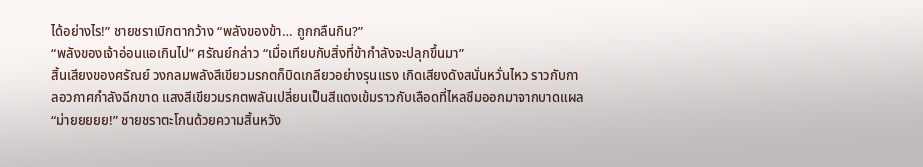ได้อย่างไร!” ชายชราเบิกตากว้าง “พลังของข้า… ถูกกลืนกิน?”
“พลังของเจ้าอ่อนแอเกินไป” ศรัณย์กล่าว “เมื่อเทียบกับสิ่งที่ข้ากำลังจะปลุกขึ้นมา”
สิ้นเสียงของศรัณย์ วงกลมพลังสีเขียวมรกตก็บิดเกลียวอย่างรุนแรง เกิดเสียงดังสนั่นหวั่นไหว ราวกับกาลอวกาศกำลังฉีกขาด แสงสีเขียวมรกตพลันเปลี่ยนเป็นสีแดงเข้มราวกับเลือดที่ไหลซึมออกมาจากบาดแผล
“ม่ายยยยย!” ชายชราตะโกนด้วยความสิ้นหวัง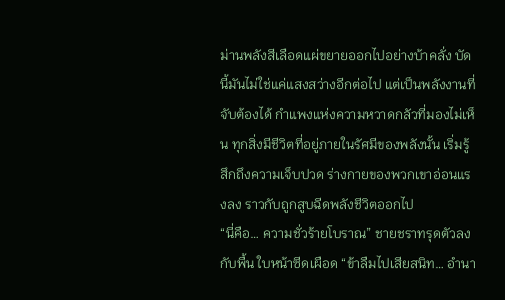ม่านพลังสีเลือดแผ่ขยายออกไปอย่างบ้าคลั่ง บัดนี้มันไม่ใช่แค่แสงสว่างอีกต่อไป แต่เป็นพลังงานที่จับต้องได้ กำแพงแห่งความหวาดกลัวที่มองไม่เห็น ทุกสิ่งมีชีวิตที่อยู่ภายในรัศมีของพลังนั้น เริ่มรู้สึกถึงความเจ็บปวด ร่างกายของพวกเขาอ่อนแรงลง ราวกับถูกสูบฉีดพลังชีวิตออกไป
“นี่คือ… ความชั่วร้ายโบราณ” ชายชราทรุดตัวลงกับพื้น ใบหน้าซีดเผือด “ข้าลืมไปเสียสนิท… อำนา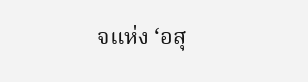จแห่ง ‘อสุ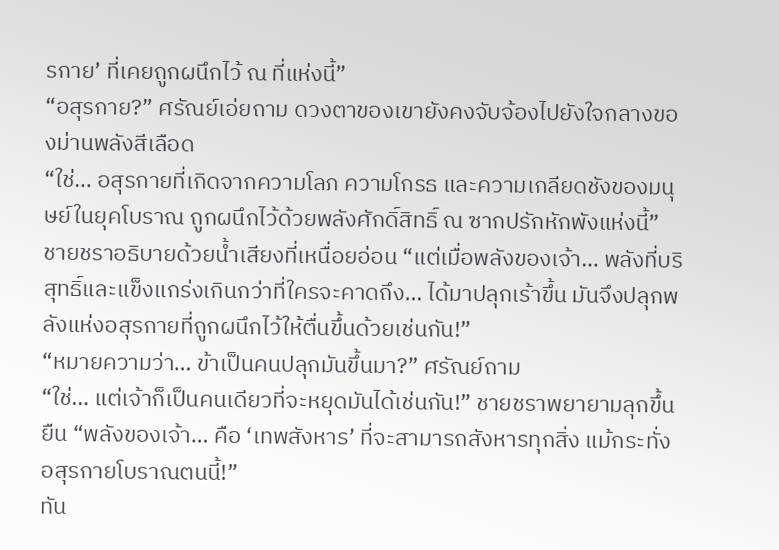รกาย’ ที่เคยถูกผนึกไว้ ณ ที่แห่งนี้”
“อสุรกาย?” ศรัณย์เอ่ยถาม ดวงตาของเขายังคงจับจ้องไปยังใจกลางของม่านพลังสีเลือด
“ใช่… อสุรกายที่เกิดจากความโลภ ความโกรธ และความเกลียดชังของมนุษย์ในยุคโบราณ ถูกผนึกไว้ด้วยพลังศักดิ์สิทธิ์ ณ ซากปรักหักพังแห่งนี้” ชายชราอธิบายด้วยน้ำเสียงที่เหนื่อยอ่อน “แต่เมื่อพลังของเจ้า… พลังที่บริสุทธิ์และแข็งแกร่งเกินกว่าที่ใครจะคาดถึง… ได้มาปลุกเร้าขึ้น มันจึงปลุกพลังแห่งอสุรกายที่ถูกผนึกไว้ให้ตื่นขึ้นด้วยเช่นกัน!”
“หมายความว่า… ข้าเป็นคนปลุกมันขึ้นมา?” ศรัณย์ถาม
“ใช่… แต่เจ้าก็เป็นคนเดียวที่จะหยุดมันได้เช่นกัน!” ชายชราพยายามลุกขึ้นยืน “พลังของเจ้า… คือ ‘เทพสังหาร’ ที่จะสามารถสังหารทุกสิ่ง แม้กระทั่งอสุรกายโบราณตนนี้!”
ทัน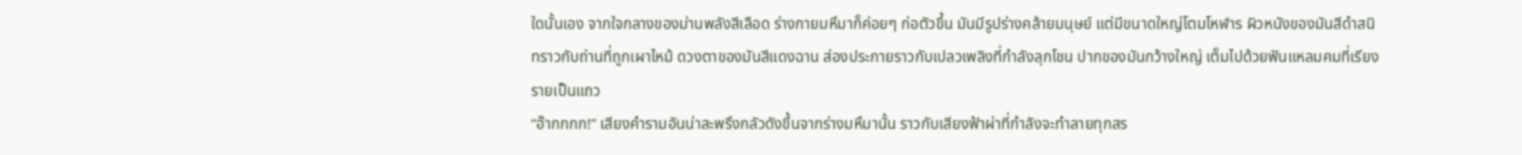ใดนั้นเอง จากใจกลางของม่านพลังสีเลือด ร่างกายมหึมาก็ค่อยๆ ก่อตัวขึ้น มันมีรูปร่างคล้ายมนุษย์ แต่มีขนาดใหญ่โตมโหฬาร ผิวหนังของมันสีดำสนิทราวกับถ่านที่ถูกเผาไหม้ ดวงตาของมันสีแดงฉาน ส่องประกายราวกับเปลวเพลิงที่กำลังลุกโชน ปากของมันกว้างใหญ่ เต็มไปด้วยฟันแหลมคมที่เรียงรายเป็นแถว
“อ๊ากกกก!” เสียงคำรามอันน่าสะพรึงกลัวดังขึ้นจากร่างมหึมานั้น ราวกับเสียงฟ้าผ่าที่กำลังจะทำลายทุกสร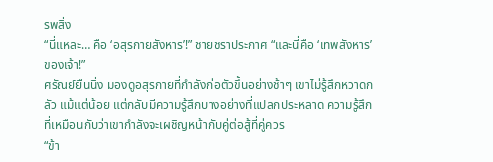รพสิ่ง
“นี่แหละ… คือ ‘อสุรกายสังหาร’!” ชายชราประกาศ “และนี่คือ ‘เทพสังหาร’ ของเจ้า!”
ศรัณย์ยืนนิ่ง มองดูอสุรกายที่กำลังก่อตัวขึ้นอย่างช้าๆ เขาไม่รู้สึกหวาดกลัว แม้แต่น้อย แต่กลับมีความรู้สึกบางอย่างที่แปลกประหลาด ความรู้สึกที่เหมือนกับว่าเขากำลังจะเผชิญหน้ากับคู่ต่อสู้ที่คู่ควร
“ข้า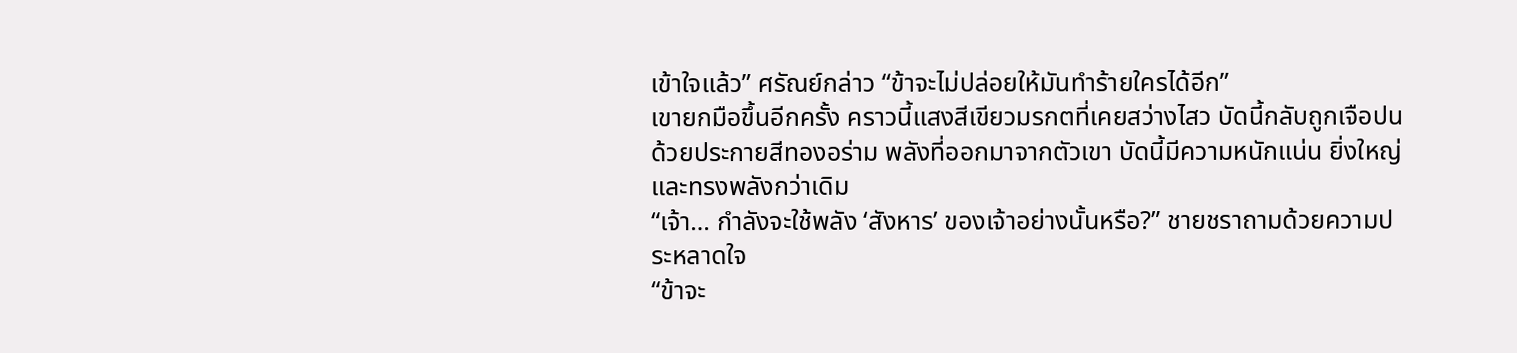เข้าใจแล้ว” ศรัณย์กล่าว “ข้าจะไม่ปล่อยให้มันทำร้ายใครได้อีก”
เขายกมือขึ้นอีกครั้ง คราวนี้แสงสีเขียวมรกตที่เคยสว่างไสว บัดนี้กลับถูกเจือปนด้วยประกายสีทองอร่าม พลังที่ออกมาจากตัวเขา บัดนี้มีความหนักแน่น ยิ่งใหญ่ และทรงพลังกว่าเดิม
“เจ้า… กำลังจะใช้พลัง ‘สังหาร’ ของเจ้าอย่างนั้นหรือ?” ชายชราถามด้วยความประหลาดใจ
“ข้าจะ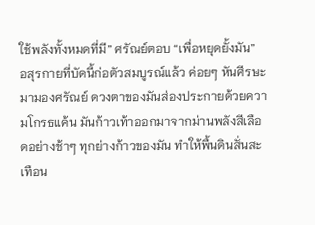ใช้พลังทั้งหมดที่มี” ศรัณย์ตอบ “เพื่อหยุดยั้งมัน”
อสุรกายที่บัดนี้ก่อตัวสมบูรณ์แล้ว ค่อยๆ หันศีรษะมามองศรัณย์ ดวงตาของมันส่องประกายด้วยความโกรธแค้น มันก้าวเท้าออกมาจากม่านพลังสีเลือดอย่างช้าๆ ทุกย่างก้าวของมัน ทำให้พื้นดินสั่นสะเทือน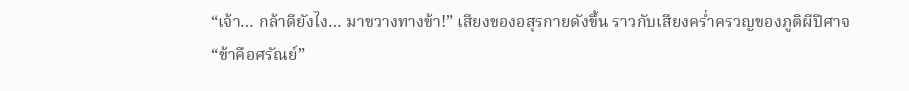“เจ้า… กล้าดียังไง… มาขวางทางข้า!” เสียงของอสุรกายดังขึ้น ราวกับเสียงคร่ำครวญของภูติผีปีศาจ
“ข้าคือศรัณย์”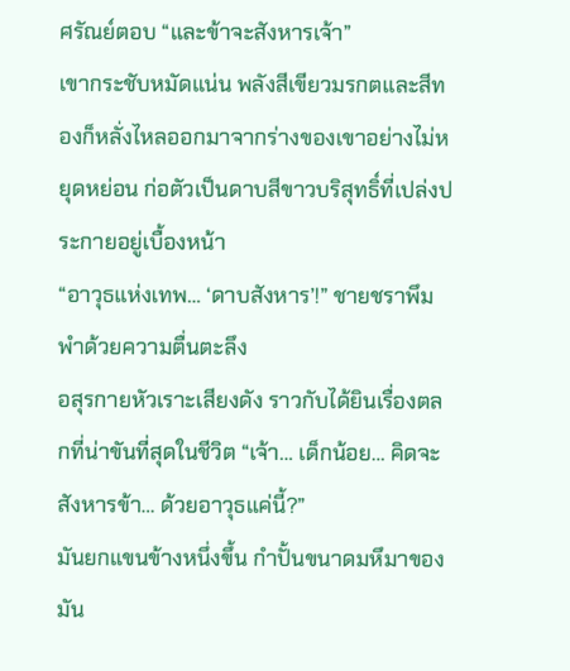ศรัณย์ตอบ “และข้าจะสังหารเจ้า”
เขากระชับหมัดแน่น พลังสีเขียวมรกตและสีทองก็หลั่งไหลออกมาจากร่างของเขาอย่างไม่หยุดหย่อน ก่อตัวเป็นดาบสีขาวบริสุทธิ์ที่เปล่งประกายอยู่เบื้องหน้า
“อาวุธแห่งเทพ… ‘ดาบสังหาร’!” ชายชราพึมพำด้วยความตื่นตะลึง
อสุรกายหัวเราะเสียงดัง ราวกับได้ยินเรื่องตลกที่น่าขันที่สุดในชีวิต “เจ้า… เด็กน้อย… คิดจะสังหารข้า… ด้วยอาวุธแค่นี้?”
มันยกแขนข้างหนึ่งขึ้น กำปั้นขนาดมหึมาของมัน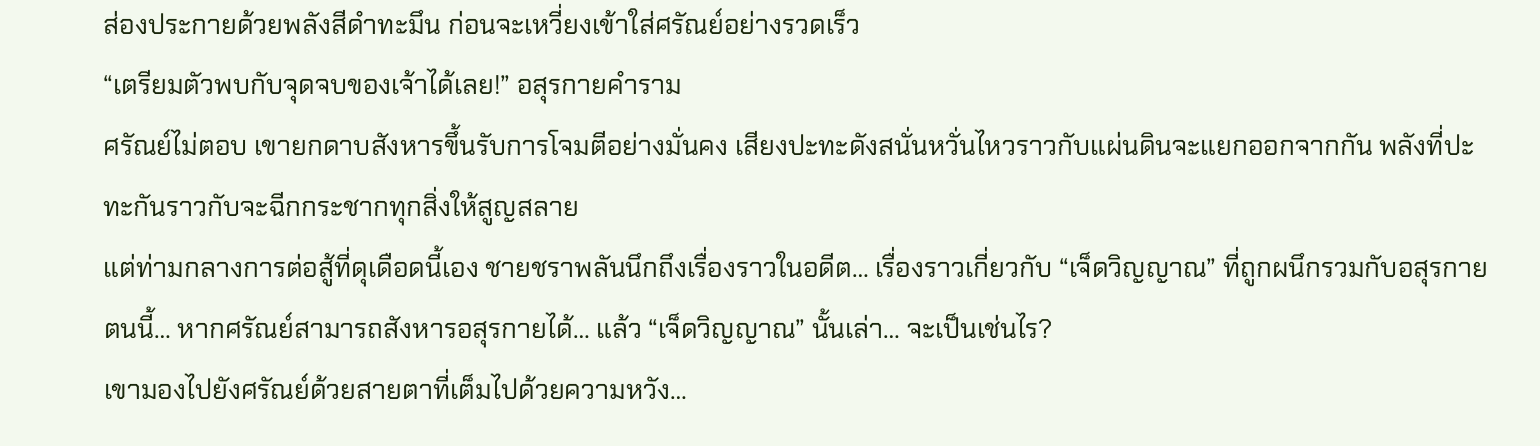ส่องประกายด้วยพลังสีดำทะมึน ก่อนจะเหวี่ยงเข้าใส่ศรัณย์อย่างรวดเร็ว
“เตรียมตัวพบกับจุดจบของเจ้าได้เลย!” อสุรกายคำราม
ศรัณย์ไม่ตอบ เขายกดาบสังหารขึ้นรับการโจมตีอย่างมั่นคง เสียงปะทะดังสนั่นหวั่นไหวราวกับแผ่นดินจะแยกออกจากกัน พลังที่ปะทะกันราวกับจะฉีกกระชากทุกสิ่งให้สูญสลาย
แต่ท่ามกลางการต่อสู้ที่ดุเดือดนี้เอง ชายชราพลันนึกถึงเรื่องราวในอดีต… เรื่องราวเกี่ยวกับ “เจ็ดวิญญาณ” ที่ถูกผนึกรวมกับอสุรกายตนนี้… หากศรัณย์สามารถสังหารอสุรกายได้… แล้ว “เจ็ดวิญญาณ” นั้นเล่า… จะเป็นเช่นไร?
เขามองไปยังศรัณย์ด้วยสายตาที่เต็มไปด้วยความหวัง…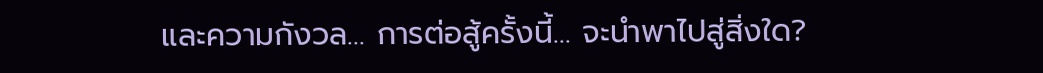และความกังวล… การต่อสู้ครั้งนี้… จะนำพาไปสู่สิ่งใด?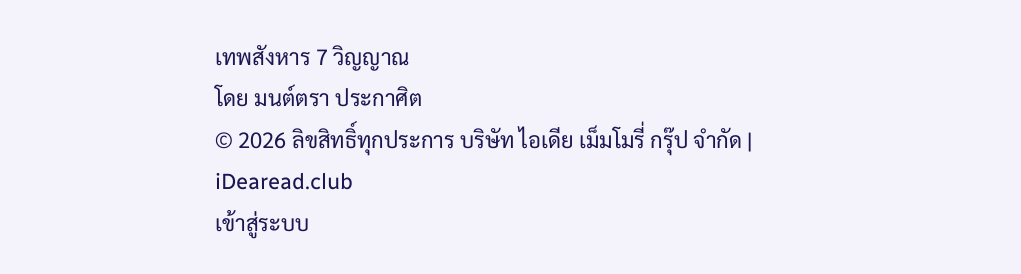เทพสังหาร 7 วิญญาณ
โดย มนต์ตรา ประกาศิต
© 2026 ลิขสิทธิ์ทุกประการ บริษัท ไอเดีย เม็มโมรี่ กรุ๊ป จำกัด | iDearead.club
เข้าสู่ระบบ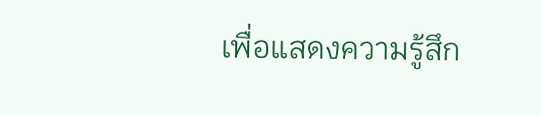เพื่อแสดงความรู้สึก